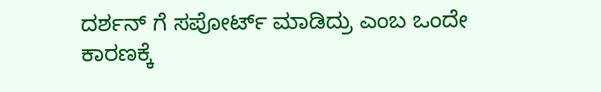ದರ್ಶನ್ ಗೆ ಸಪೋರ್ಟ್ ಮಾಡಿದ್ರು ಎಂಬ ಒಂದೇ ಕಾರಣಕ್ಕೆ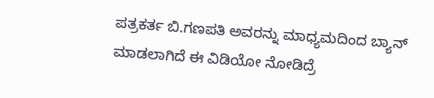ಪತ್ರಕರ್ತ ಬಿ.ಗಣಪತಿ ಅವರನ್ನು ಮಾಧ್ಯಮದಿಂದ ಬ್ಯಾನ್ ಮಾಡಲಾಗಿದೆ ಈ ವಿಡಿಯೋ ನೋಡಿದ್ರೆ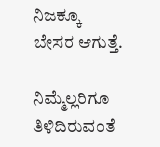ನಿಜಕ್ಕೂ ಬೇಸರ ಆಗುತ್ತೆ.

ನಿಮ್ಮೆಲ್ಲರಿಗೂ ತಿಳಿದಿರುವಂತೆ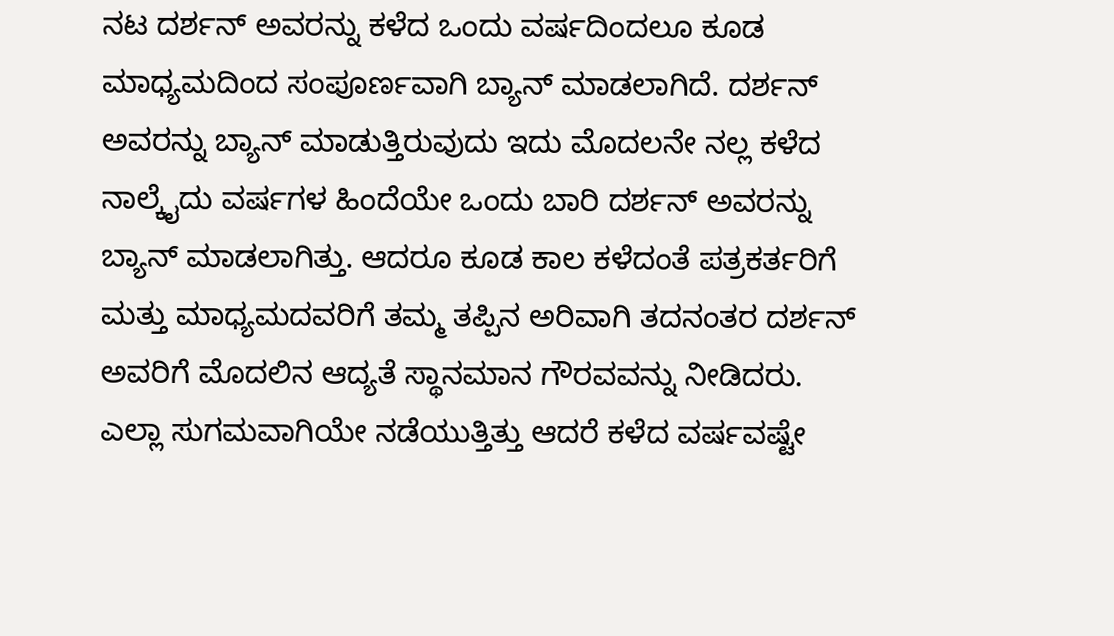ನಟ ದರ್ಶನ್ ಅವರನ್ನು ಕಳೆದ ಒಂದು ವರ್ಷದಿಂದಲೂ ಕೂಡ ಮಾಧ್ಯಮದಿಂದ ಸಂಪೂರ್ಣವಾಗಿ ಬ್ಯಾನ್ ಮಾಡಲಾಗಿದೆ. ದರ್ಶನ್ ಅವರನ್ನು ಬ್ಯಾನ್ ಮಾಡುತ್ತಿರುವುದು ಇದು ಮೊದಲನೇ ನಲ್ಲ ಕಳೆದ ನಾಲ್ಕೈದು ವರ್ಷಗಳ ಹಿಂದೆಯೇ ಒಂದು ಬಾರಿ ದರ್ಶನ್ ಅವರನ್ನು ಬ್ಯಾನ್ ಮಾಡಲಾಗಿತ್ತು. ಆದರೂ ಕೂಡ ಕಾಲ ಕಳೆದಂತೆ ಪತ್ರಕರ್ತರಿಗೆ ಮತ್ತು ಮಾಧ್ಯಮದವರಿಗೆ ತಮ್ಮ ತಪ್ಪಿನ ಅರಿವಾಗಿ ತದನಂತರ ದರ್ಶನ್ ಅವರಿಗೆ ಮೊದಲಿನ ಆದ್ಯತೆ ಸ್ಥಾನಮಾನ ಗೌರವವನ್ನು ನೀಡಿದರು. ಎಲ್ಲಾ ಸುಗಮವಾಗಿಯೇ ನಡೆಯುತ್ತಿತ್ತು ಆದರೆ ಕಳೆದ ವರ್ಷವಷ್ಟೇ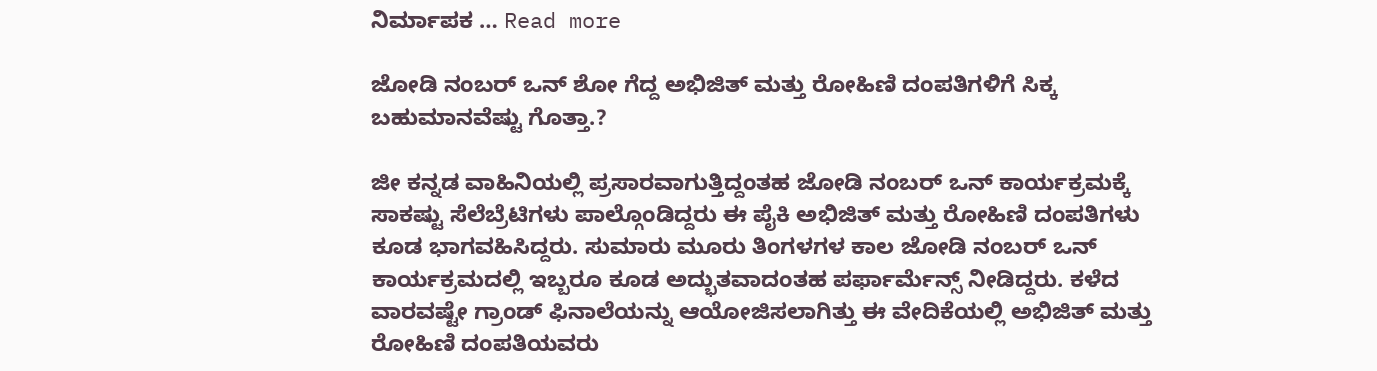ನಿರ್ಮಾಪಕ … Read more

ಜೋಡಿ ನಂಬರ್ ಒನ್ ಶೋ ಗೆದ್ದ ಅಭಿಜಿತ್ ಮತ್ತು ರೋಹಿಣಿ ದಂಪತಿಗಳಿಗೆ ಸಿಕ್ಕ ಬಹುಮಾನವೆಷ್ಟು ಗೊತ್ತಾ.?

ಜೀ ಕನ್ನಡ ವಾಹಿನಿಯಲ್ಲಿ ಪ್ರಸಾರವಾಗುತ್ತಿದ್ದಂತಹ ಜೋಡಿ ನಂಬರ್ ಒನ್ ಕಾರ್ಯಕ್ರಮಕ್ಕೆ ಸಾಕಷ್ಟು ಸೆಲೆಬ್ರೆಟಿಗಳು ಪಾಲ್ಗೊಂಡಿದ್ದರು ಈ ಪೈಕಿ ಅಭಿಜಿತ್ ಮತ್ತು ರೋಹಿಣಿ ದಂಪತಿಗಳು ಕೂಡ ಭಾಗವಹಿಸಿದ್ದರು. ಸುಮಾರು ಮೂರು ತಿಂಗಳಗಳ ಕಾಲ ಜೋಡಿ ನಂಬರ್ ಒನ್ ಕಾರ್ಯಕ್ರಮದಲ್ಲಿ ಇಬ್ಬರೂ ಕೂಡ ಅದ್ಭುತವಾದಂತಹ ಪರ್ಫಾರ್ಮೆನ್ಸ್ ನೀಡಿದ್ದರು‌. ಕಳೆದ ವಾರವಷ್ಟೇ ಗ್ರಾಂಡ್ ಫಿನಾಲೆಯನ್ನು ಆಯೋಜಿಸಲಾಗಿತ್ತು ಈ ವೇದಿಕೆಯಲ್ಲಿ ಅಭಿಜಿತ್ ಮತ್ತು ರೋಹಿಣಿ ದಂಪತಿಯವರು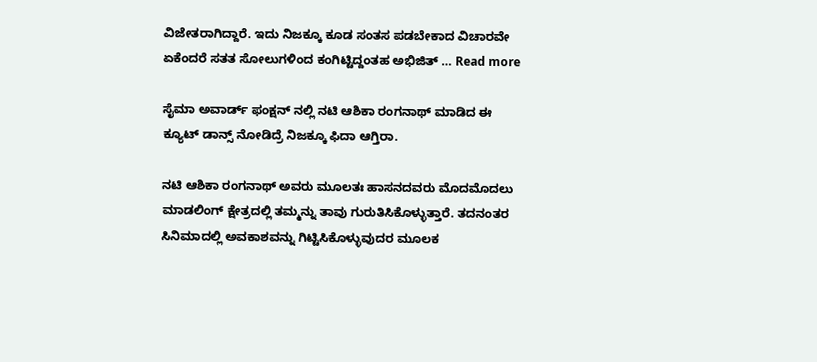ವಿಜೇತರಾಗಿದ್ದಾರೆ. ಇದು ನಿಜಕ್ಕೂ ಕೂಡ ಸಂತಸ ಪಡಬೇಕಾದ ವಿಚಾರವೇ ಏಕೆಂದರೆ ಸತತ ಸೋಲುಗಳಿಂದ ಕಂಗಿಟ್ಟಿದ್ದಂತಹ ಅಭಿಜಿತ್ … Read more

ಸೈಮಾ ಅವಾರ್ಡ್ ಫಂಕ್ಷನ್ ನಲ್ಲಿ ನಟಿ ಆಶಿಕಾ ರಂಗನಾಥ್ ಮಾಡಿದ ಈ ಕ್ಯೂಟ್ ಡಾನ್ಸ್ ನೋಡಿದ್ರೆ ನಿಜಕ್ಕೂ ಫಿದಾ ಆಗ್ತಿರಾ.

ನಟಿ ಆಶಿಕಾ ರಂಗನಾಥ್ ಅವರು ಮೂಲತಃ ಹಾಸನದವರು ಮೊದಮೊದಲು ಮಾಡಲಿಂಗ್ ಕ್ಷೇತ್ರದಲ್ಲಿ ತಮ್ಮನ್ನು ತಾವು ಗುರುತಿಸಿಕೊಳ್ಳುತ್ತಾರೆ. ತದನಂತರ ಸಿನಿಮಾದಲ್ಲಿ ಅವಕಾಶವನ್ನು ಗಿಟ್ಟಿಸಿಕೊಳ್ಳುವುದರ ಮೂಲಕ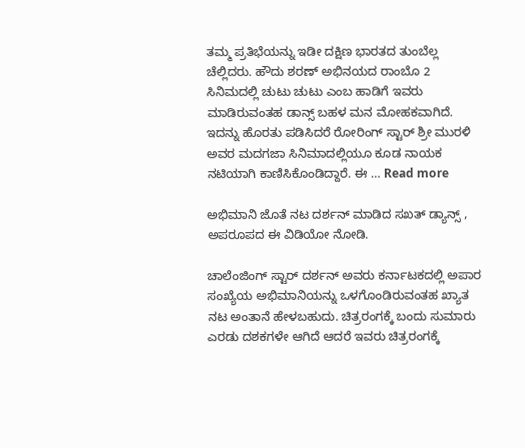ತಮ್ಮ ಪ್ರತಿಭೆಯನ್ನು ಇಡೀ ದಕ್ಷಿಣ ಭಾರತದ ತುಂಬೆಲ್ಲ ಚೆಲ್ಲಿದರು. ಹೌದು ಶರಣ್ ಅಭಿನಯದ ರಾಂಬೊ 2 ಸಿನಿಮದಲ್ಲಿ ಚುಟು ಚುಟು ಎಂಬ ಹಾಡಿಗೆ ಇವರು ಮಾಡಿರುವಂತಹ ಡಾನ್ಸ್ ಬಹಳ ಮನ ಮೋಹಕವಾಗಿದೆ. ಇದನ್ನು ಹೊರತು ಪಡಿಸಿದರೆ ರೋರಿಂಗ್ ಸ್ಟಾರ್ ಶ್ರೀ ಮುರಳಿ ಅವರ ಮದಗಜಾ ಸಿನಿಮಾದಲ್ಲಿಯೂ ಕೂಡ ನಾಯಕ ನಟಿಯಾಗಿ ಕಾಣಿಸಿಕೊಂಡಿದ್ದಾರೆ. ಈ … Read more

ಅಭಿಮಾನಿ ಜೊತೆ ನಟ ದರ್ಶನ್ ಮಾಡಿದ ಸಖತ್ ಡ್ಯಾನ್ಸ್ , ಅಪರೂಪದ ಈ ವಿಡಿಯೋ ನೋಡಿ.

ಚಾಲೆಂಜಿಂಗ್ ಸ್ಟಾರ್ ದರ್ಶನ್ ಅವರು ಕರ್ನಾಟಕದಲ್ಲಿ ಅಪಾರ ಸಂಖ್ಯೆಯ ಅಭಿಮಾನಿಯನ್ನು ಒಳಗೊಂಡಿರುವಂತಹ ಖ್ಯಾತ ನಟ ಅಂತಾನೆ ಹೇಳಬಹುದು. ಚಿತ್ರರಂಗಕ್ಕೆ ಬಂದು ಸುಮಾರು ಎರಡು ದಶಕಗಳೇ ಆಗಿದೆ ಆದರೆ ಇವರು ಚಿತ್ರರಂಗಕ್ಕೆ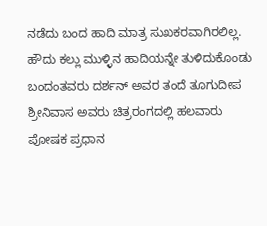ನಡೆದು ಬಂದ ಹಾದಿ ಮಾತ್ರ ಸುಖಕರವಾಗಿರಲಿಲ್ಲ. ಹೌದು ಕಲ್ಲು ಮುಳ್ಳಿನ ಹಾದಿಯನ್ನೇ ತುಳಿದುಕೊಂಡು ಬಂದಂತವರು ದರ್ಶನ್ ಅವರ ತಂದೆ ತೂಗುದೀಪ ಶ್ರೀನಿವಾಸ ಅವರು ಚಿತ್ರರಂಗದಲ್ಲಿ ಹಲವಾರು ಪೋಷಕ ಪ್ರಧಾನ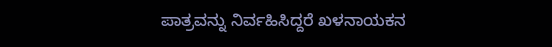ಪಾತ್ರವನ್ನು ನಿರ್ವಹಿಸಿದ್ದರೆ ಖಳನಾಯಕನ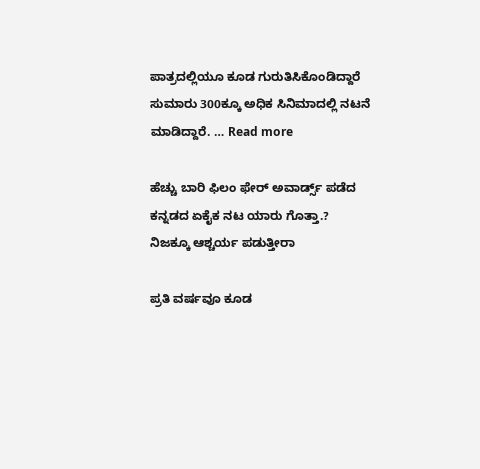ಪಾತ್ರದಲ್ಲಿಯೂ ಕೂಡ ಗುರುತಿಸಿಕೊಂಡಿದ್ದಾರೆ ಸುಮಾರು 300ಕ್ಕೂ ಅಧಿಕ ಸಿನಿಮಾದಲ್ಲಿ ನಟನೆ ಮಾಡಿದ್ದಾರೆ. … Read more

ಹೆಚ್ಚು ಬಾರಿ ಫಿಲಂ ಫೇರ್ ಅವಾರ್ಡ್ಸ್ ಪಡೆದ ಕನ್ನಡದ ಏಕೈಕ ನಟ ಯಾರು ಗೊತ್ತಾ.? ನಿಜಕ್ಕೂ ಆಶ್ಚರ್ಯ ಪಡುತ್ತೀರಾ

ಪ್ರತಿ ವರ್ಷವೂ ಕೂಡ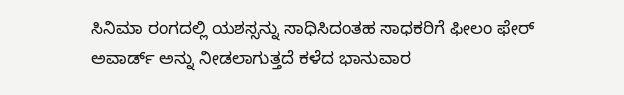ಸಿನಿಮಾ ರಂಗದಲ್ಲಿ ಯಶಸ್ಸನ್ನು ಸಾಧಿಸಿದಂತಹ ಸಾಧಕರಿಗೆ ಫೀಲಂ ಫೇರ್ ಅವಾರ್ಡ್ ಅನ್ನು ನೀಡಲಾಗುತ್ತದೆ ಕಳೆದ ಭಾನುವಾರ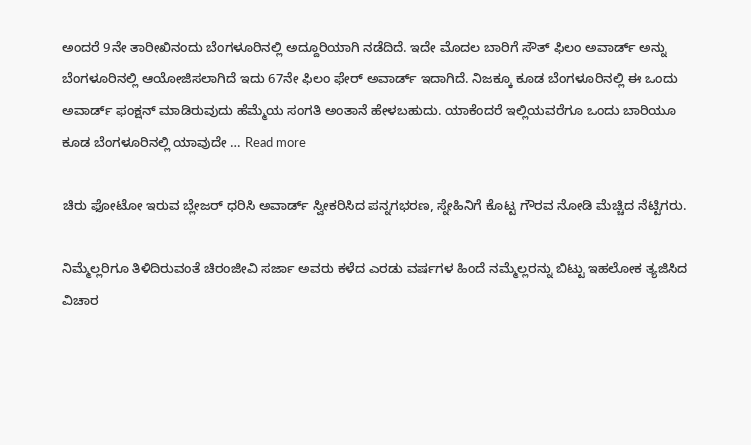ಅಂದರೆ 9ನೇ ತಾರೀಖಿನಂದು ಬೆಂಗಳೂರಿನಲ್ಲಿ ಅದ್ದೂರಿಯಾಗಿ ನಡೆದಿದೆ. ಇದೇ ಮೊದಲ ಬಾರಿಗೆ ಸೌತ್ ಫಿಲಂ ಅವಾರ್ಡ್ ಅನ್ನು ಬೆಂಗಳೂರಿನಲ್ಲಿ ಆಯೋಜಿಸಲಾಗಿದೆ ಇದು 67ನೇ ಫಿಲಂ ಫೇರ್ ಅವಾರ್ಡ್ ಇದಾಗಿದೆ. ನಿಜಕ್ಕೂ ಕೂಡ ಬೆಂಗಳೂರಿನಲ್ಲಿ ಈ ಒಂದು ಅವಾರ್ಡ್ ಫಂಕ್ಷನ್ ಮಾಡಿರುವುದು ಹೆಮ್ಮೆಯ ಸಂಗತಿ ಅಂತಾನೆ ಹೇಳಬಹುದು. ಯಾಕೆಂದರೆ ಇಲ್ಲಿಯವರೆಗೂ ಒಂದು ಬಾರಿಯೂ ಕೂಡ ಬೆಂಗಳೂರಿನಲ್ಲಿ ಯಾವುದೇ … Read more

ಚಿರು ಫೋಟೋ ಇರುವ ಬ್ಲೇಜರ್ ಧರಿಸಿ ಅವಾರ್ಡ್ ಸ್ವೀಕರಿಸಿದ ಪನ್ನಗಭರಣ, ಸ್ನೇಹಿನಿಗೆ ಕೊಟ್ಟ ಗೌರವ ನೋಡಿ ಮೆಚ್ಚಿದ ನೆಟ್ಟಿಗರು.

ನಿಮ್ಮೆಲ್ಲರಿಗೂ ತಿಳಿದಿರುವಂತೆ ಚಿರಂಜೀವಿ ಸರ್ಜಾ ಅವರು ಕಳೆದ ಎರಡು ವರ್ಷಗಳ ಹಿಂದೆ ನಮ್ಮೆಲ್ಲರನ್ನು ಬಿಟ್ಟು ಇಹಲೋಕ ತ್ಯಜಿಸಿದ ವಿಚಾರ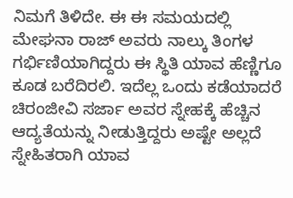ನಿಮಗೆ ತಿಳಿದೇ. ಈ ಈ ಸಮಯದಲ್ಲಿ ಮೇಘನಾ ರಾಜ್ ಅವರು ನಾಲ್ಕು ತಿಂಗಳ ಗರ್ಭಿಣಿಯಾಗಿದ್ದರು ಈ ಸ್ಥಿತಿ ಯಾವ ಹೆಣ್ಣಿಗೂ ಕೂಡ ಬರೆದಿರಲಿ. ಇದೆಲ್ಲ ಒಂದು ಕಡೆಯಾದರೆ ಚಿರಂಜೀವಿ ಸರ್ಜಾ ಅವರ ಸ್ನೇಹಕ್ಕೆ ಹೆಚ್ಚಿನ ಆದ್ಯತೆಯನ್ನು ನೀಡುತ್ತಿದ್ದರು ಅಷ್ಟೇ ಅಲ್ಲದೆ ಸ್ನೇಹಿತರಾಗಿ ಯಾವ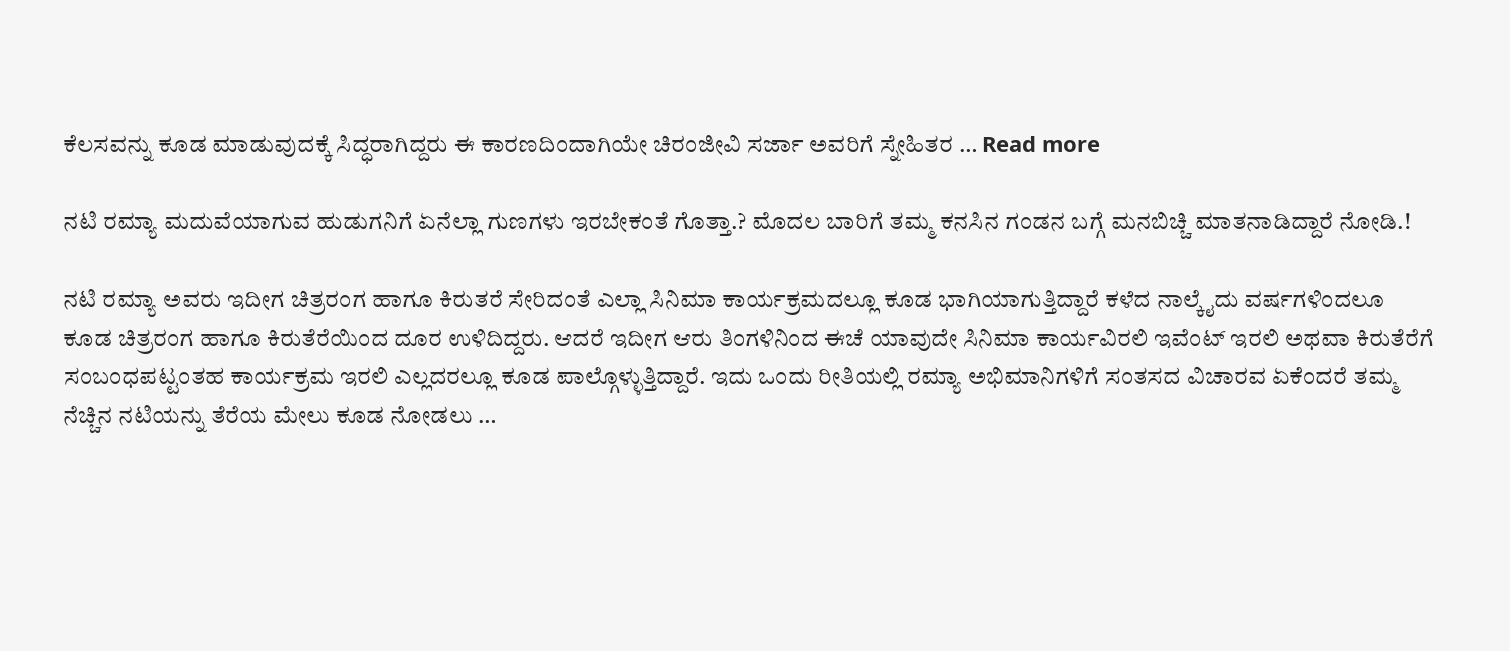ಕೆಲಸವನ್ನು ಕೂಡ ಮಾಡುವುದಕ್ಕೆ ಸಿದ್ಧರಾಗಿದ್ದರು ಈ ಕಾರಣದಿಂದಾಗಿಯೇ ಚಿರಂಜೀವಿ ಸರ್ಜಾ ಅವರಿಗೆ ಸ್ನೇಹಿತರ … Read more

ನಟಿ ರಮ್ಯಾ ಮದುವೆಯಾಗುವ ಹುಡುಗನಿಗೆ ಏನೆಲ್ಲಾ ಗುಣಗಳು ಇರಬೇಕಂತೆ ಗೊತ್ತಾ.? ಮೊದಲ ಬಾರಿಗೆ ತಮ್ಮ ಕನಸಿನ ಗಂಡನ ಬಗ್ಗೆ ಮನಬಿಚ್ಚಿ ಮಾತನಾಡಿದ್ದಾರೆ ನೋಡಿ.!

ನಟಿ ರಮ್ಯಾ ಅವರು ಇದೀಗ ಚಿತ್ರರಂಗ ಹಾಗೂ ಕಿರುತರೆ ಸೇರಿದಂತೆ ಎಲ್ಲಾ ಸಿನಿಮಾ ಕಾರ್ಯಕ್ರಮದಲ್ಲೂ ಕೂಡ ಭಾಗಿಯಾಗುತ್ತಿದ್ದಾರೆ ಕಳೆದ ನಾಲ್ಕೈದು ವರ್ಷಗಳಿಂದಲೂ ಕೂಡ ಚಿತ್ರರಂಗ ಹಾಗೂ ಕಿರುತೆರೆಯಿಂದ ದೂರ ಉಳಿದಿದ್ದರು. ಆದರೆ ಇದೀಗ ಆರು ತಿಂಗಳಿನಿಂದ ಈಚೆ ಯಾವುದೇ ಸಿನಿಮಾ ಕಾರ್ಯವಿರಲಿ ಇವೆಂಟ್ ಇರಲಿ ಅಥವಾ ಕಿರುತೆರೆಗೆ ಸಂಬಂಧಪಟ್ಟಂತಹ ಕಾರ್ಯಕ್ರಮ ಇರಲಿ ಎಲ್ಲದರಲ್ಲೂ ಕೂಡ ಪಾಲ್ಗೊಳ್ಳುತ್ತಿದ್ದಾರೆ. ಇದು ಒಂದು ರೀತಿಯಲ್ಲಿ ರಮ್ಯಾ ಅಭಿಮಾನಿಗಳಿಗೆ ಸಂತಸದ ವಿಚಾರವ ಏಕೆಂದರೆ ತಮ್ಮ ನೆಚ್ಚಿನ ನಟಿಯನ್ನು ತೆರೆಯ ಮೇಲು ಕೂಡ ನೋಡಲು …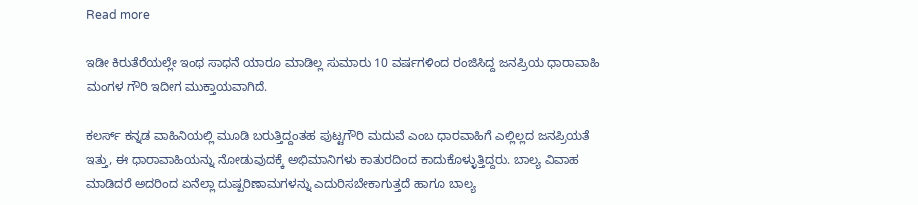Read more

ಇಡೀ ಕಿರುತೆರೆಯಲ್ಲೇ ಇಂಥ ಸಾಧನೆ ಯಾರೂ ಮಾಡಿಲ್ಲ ಸುಮಾರು 10 ವರ್ಷಗಳಿಂದ ರಂಜಿಸಿದ್ದ ಜನಪ್ರಿಯ ಧಾರಾವಾಹಿ ಮಂಗಳ ಗೌರಿ ಇದೀಗ ಮುಕ್ತಾಯವಾಗಿದೆ.

ಕಲರ್ಸ್ ಕನ್ನಡ ವಾಹಿನಿಯಲ್ಲಿ ಮೂಡಿ ಬರುತ್ತಿದ್ದಂತಹ ಪುಟ್ಟಗೌರಿ ಮದುವೆ ಎಂಬ ಧಾರವಾಹಿಗೆ ಎಲ್ಲಿಲ್ಲದ ಜನಪ್ರಿಯತೆ ಇತ್ತು, ಈ ಧಾರಾವಾಹಿಯನ್ನು ನೋಡುವುದಕ್ಕೆ ಅಭಿಮಾನಿಗಳು ಕಾತುರದಿಂದ ಕಾದುಕೊಳ್ಳುತ್ತಿದ್ದರು. ಬಾಲ್ಯ ವಿವಾಹ ಮಾಡಿದರೆ ಅದರಿಂದ ಏನೆಲ್ಲಾ ದುಷ್ಪರಿಣಾಮಗಳನ್ನು ಎದುರಿಸಬೇಕಾಗುತ್ತದೆ ಹಾಗೂ ಬಾಲ್ಯ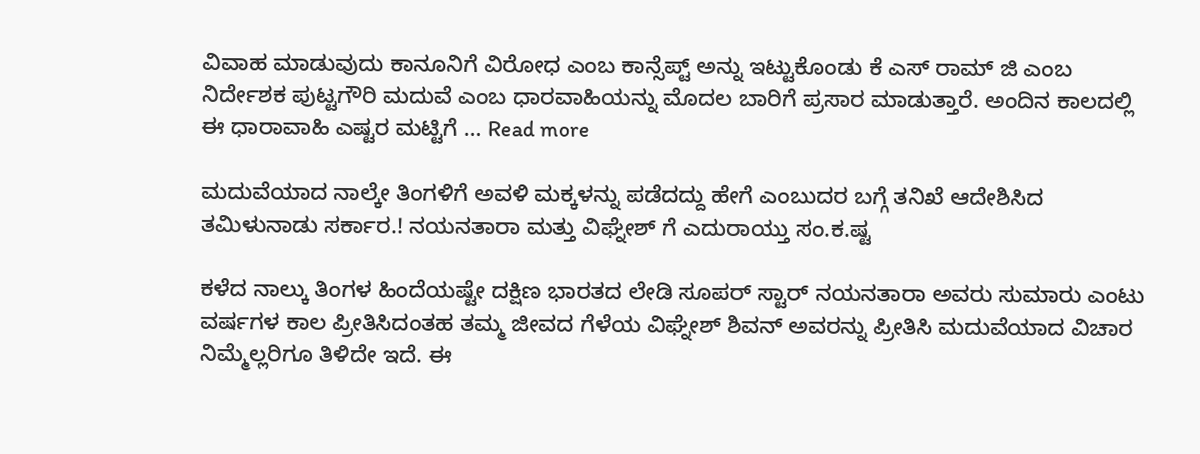ವಿವಾಹ ಮಾಡುವುದು ಕಾನೂನಿಗೆ ವಿರೋಧ ಎಂಬ ಕಾನ್ಸೆಪ್ಟ್ ಅನ್ನು ಇಟ್ಟುಕೊಂಡು ಕೆ ಎಸ್ ರಾಮ್ ಜಿ ಎಂಬ ನಿರ್ದೇಶಕ ಪುಟ್ಟಗೌರಿ ಮದುವೆ ಎಂಬ ಧಾರವಾಹಿಯನ್ನು ಮೊದಲ ಬಾರಿಗೆ ಪ್ರಸಾರ ಮಾಡುತ್ತಾರೆ. ಅಂದಿನ ಕಾಲದಲ್ಲಿ ಈ ಧಾರಾವಾಹಿ ಎಷ್ಟರ ಮಟ್ಟಿಗೆ … Read more

ಮದುವೆಯಾದ ನಾಲ್ಕೇ ತಿಂಗಳಿಗೆ ಅವಳಿ ಮಕ್ಕಳನ್ನು ಪಡೆದದ್ದು ಹೇಗೆ ಎಂಬುದರ ಬಗ್ಗೆ ತನಿಖೆ ಆದೇಶಿಸಿದ ತಮಿಳುನಾಡು ಸರ್ಕಾರ.! ನಯನತಾರಾ ಮತ್ತು ವಿಘ್ನೇಶ್ ಗೆ ಎದುರಾಯ್ತು ಸಂ.ಕ.ಷ್ಟ

ಕಳೆದ ನಾಲ್ಕು ತಿಂಗಳ ಹಿಂದೆಯಷ್ಟೇ ದಕ್ಷಿಣ ಭಾರತದ ಲೇಡಿ ಸೂಪರ್ ಸ್ಟಾರ್ ನಯನತಾರಾ ಅವರು ಸುಮಾರು ಎಂಟು ವರ್ಷಗಳ ಕಾಲ ಪ್ರೀತಿಸಿದಂತಹ ತಮ್ಮ ಜೀವದ ಗೆಳೆಯ ವಿಘ್ನೇಶ್ ಶಿವನ್ ಅವರನ್ನು ಪ್ರೀತಿಸಿ ಮದುವೆಯಾದ ವಿಚಾರ ನಿಮ್ಮೆಲ್ಲರಿಗೂ ತಿಳಿದೇ ಇದೆ. ಈ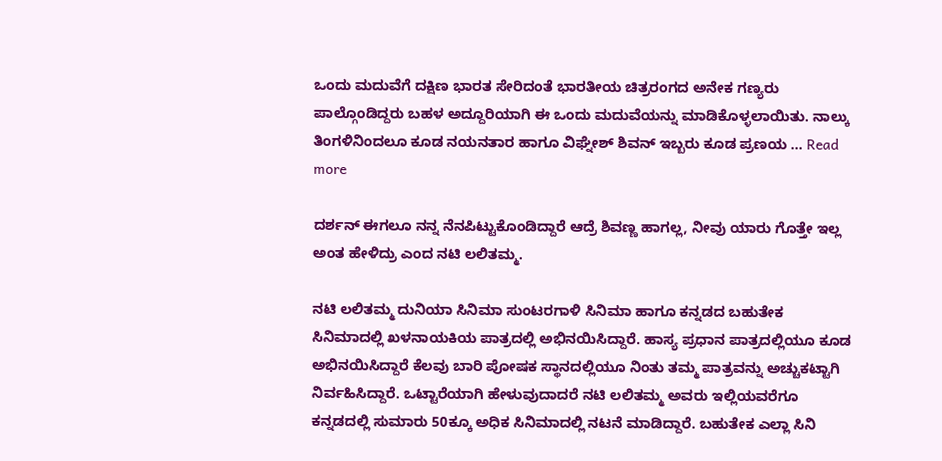ಒಂದು ಮದುವೆಗೆ ದಕ್ಷಿಣ ಭಾರತ ಸೇರಿದಂತೆ ಭಾರತೀಯ ಚಿತ್ರರಂಗದ ಅನೇಕ ಗಣ್ಯರು ಪಾಲ್ಗೊಂಡಿದ್ದರು ಬಹಳ ಅದ್ದೂರಿಯಾಗಿ ಈ ಒಂದು ಮದುವೆಯನ್ನು ಮಾಡಿಕೊಳ್ಳಲಾಯಿತು. ನಾಲ್ಕು ತಿಂಗಳಿನಿಂದಲೂ ಕೂಡ ನಯನತಾರ ಹಾಗೂ ವಿಘ್ನೇಶ್ ಶಿವನ್ ಇಬ್ಬರು ಕೂಡ ಪ್ರಣಯ … Read more

ದರ್ಶನ್ ಈಗಲೂ ನನ್ನ ನೆನಪಿಟ್ಟುಕೊಂಡಿದ್ದಾರೆ ಆದ್ರೆ ಶಿವಣ್ಣ ಹಾಗಲ್ಲ, ನೀವು ಯಾರು ಗೊತ್ತೇ ಇಲ್ಲ ಅಂತ ಹೇಳಿದ್ರು ಎಂದ ನಟಿ ಲಲಿತಮ್ಮ.

ನಟಿ ಲಲಿತಮ್ಮ ದುನಿಯಾ ಸಿನಿಮಾ ಸುಂಟರಗಾಳಿ ಸಿನಿಮಾ ಹಾಗೂ ಕನ್ನಡದ ಬಹುತೇಕ ಸಿನಿಮಾದಲ್ಲಿ ಖಳನಾಯಕಿಯ ಪಾತ್ರದಲ್ಲಿ ಅಭಿನಯಿಸಿದ್ದಾರೆ. ಹಾಸ್ಯ ಪ್ರಧಾನ ಪಾತ್ರದಲ್ಲಿಯೂ ಕೂಡ ಅಭಿನಯಿಸಿದ್ದಾರೆ ಕೆಲವು ಬಾರಿ ಪೋಷಕ ಸ್ಥಾನದಲ್ಲಿಯೂ ನಿಂತು ತಮ್ಮ ಪಾತ್ರವನ್ನು ಅಚ್ಚುಕಟ್ಟಾಗಿ ನಿರ್ವಹಿಸಿದ್ದಾರೆ. ಒಟ್ಟಾರೆಯಾಗಿ ಹೇಳುವುದಾದರೆ ನಟಿ ಲಲಿತಮ್ಮ ಅವರು ಇಲ್ಲಿಯವರೆಗೂ ಕನ್ನಡದಲ್ಲಿ ಸುಮಾರು 50ಕ್ಕೂ ಅಧಿಕ ಸಿನಿಮಾದಲ್ಲಿ ನಟನೆ ಮಾಡಿದ್ದಾರೆ. ಬಹುತೇಕ ಎಲ್ಲಾ ಸಿನಿ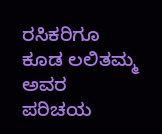ರಸಿಕರಿಗೂ ಕೂಡ ಲಲಿತಮ್ಮ ಅವರ ಪರಿಚಯ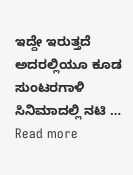ಇದ್ದೇ ಇರುತ್ತದೆ ಅದರಲ್ಲಿಯೂ ಕೂಡ ಸುಂಟರಗಾಳಿ ಸಿನಿಮಾದಲ್ಲಿ ನಟಿ … Read more